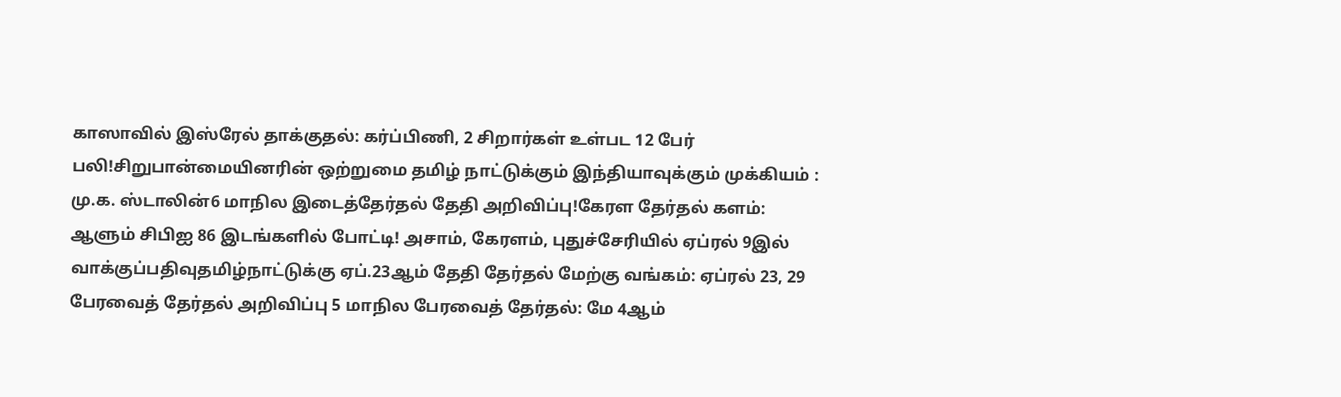காஸாவில் இஸ்ரேல் தாக்குதல்: கர்ப்பிணி, 2 சிறார்கள் உள்பட 12 பேர் பலி!சிறுபான்மையினரின் ஒற்றுமை தமிழ் நாட்டுக்கும் இந்தியாவுக்கும் முக்கியம் : மு.க. ஸ்டாலின்6 மாநில இடைத்தேர்தல் தேதி அறிவிப்பு!கேரள தேர்தல் களம்: ஆளும் சிபிஐ 86 இடங்களில் போட்டி! அசாம், கேரளம், புதுச்சேரியில் ஏப்ரல் 9இல் வாக்குப்பதிவுதமிழ்நாட்டுக்கு ஏப்.23ஆம் தேதி தேர்தல் மேற்கு வங்கம்: ஏப்ரல் 23, 29 பேரவைத் தேர்தல் அறிவிப்பு 5 மாநில பேரவைத் தேர்தல்: மே 4ஆம்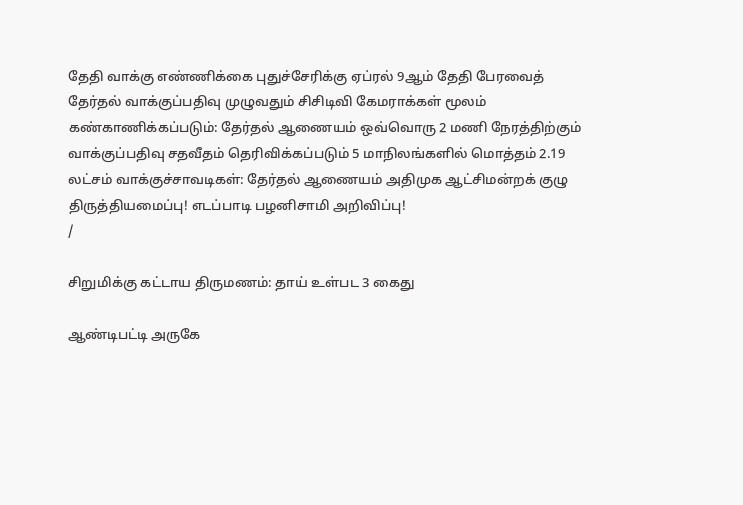தேதி வாக்கு எண்ணிக்கை புதுச்சேரிக்கு ஏப்ரல் 9ஆம் தேதி பேரவைத் தேர்தல் வாக்குப்பதிவு முழுவதும் சிசிடிவி கேமராக்கள் மூலம் கண்காணிக்கப்படும்: தேர்தல் ஆணையம் ஒவ்வொரு 2 மணி நேரத்திற்கும் வாக்குப்பதிவு சதவீதம் தெரிவிக்கப்படும் 5 மாநிலங்களில் மொத்தம் 2.19 லட்சம் வாக்குச்சாவடிகள்: தேர்தல் ஆணையம் அதிமுக ஆட்சிமன்றக் குழு திருத்தியமைப்பு! எடப்பாடி பழனிசாமி அறிவிப்பு!
/

சிறுமிக்கு கட்டாய திருமணம்: தாய் உள்பட 3 கைது

ஆண்டிபட்டி அருகே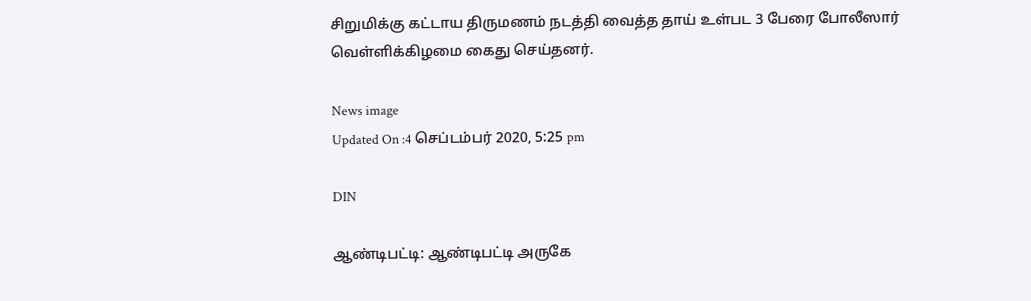சிறுமிக்கு கட்டாய திருமணம் நடத்தி வைத்த தாய் உள்பட 3 பேரை போலீஸார் வெள்ளிக்கிழமை கைது செய்தனர்.

News image
Updated On :4 செப்டம்பர் 2020, 5:25 pm

DIN

ஆண்டிபட்டி: ஆண்டிபட்டி அருகே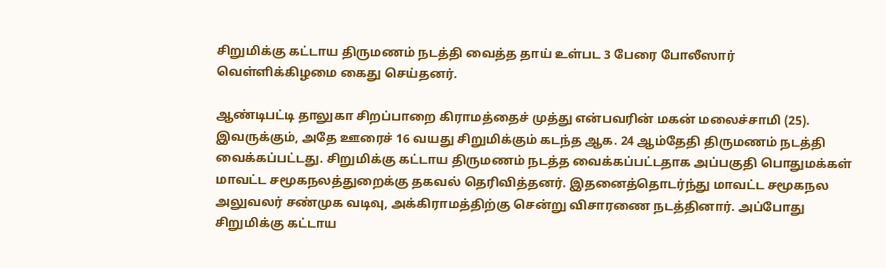சிறுமிக்கு கட்டாய திருமணம் நடத்தி வைத்த தாய் உள்பட 3 பேரை போலீஸார் வெள்ளிக்கிழமை கைது செய்தனர்.

ஆண்டிபட்டி தாலுகா சிறப்பாறை கிராமத்தைச் முத்து என்பவரின் மகன் மலைச்சாமி (25). இவருக்கும், அதே ஊரைச் 16 வயது சிறுமிக்கும் கடந்த ஆக. 24 ஆம்தேதி திருமணம் நடத்தி வைக்கப்பட்டது. சிறுமிக்கு கட்டாய திருமணம் நடத்த வைக்கப்பட்டதாக அப்பகுதி பொதுமக்கள் மாவட்ட சமூகநலத்துறைக்கு தகவல் தெரிவித்தனர். இதனைத்தொடர்ந்து மாவட்ட சமூகநல அலுவலர் சண்முக வடிவு, அக்கிராமத்திற்கு சென்று விசாரணை நடத்தினார். அப்போது சிறுமிக்கு கட்டாய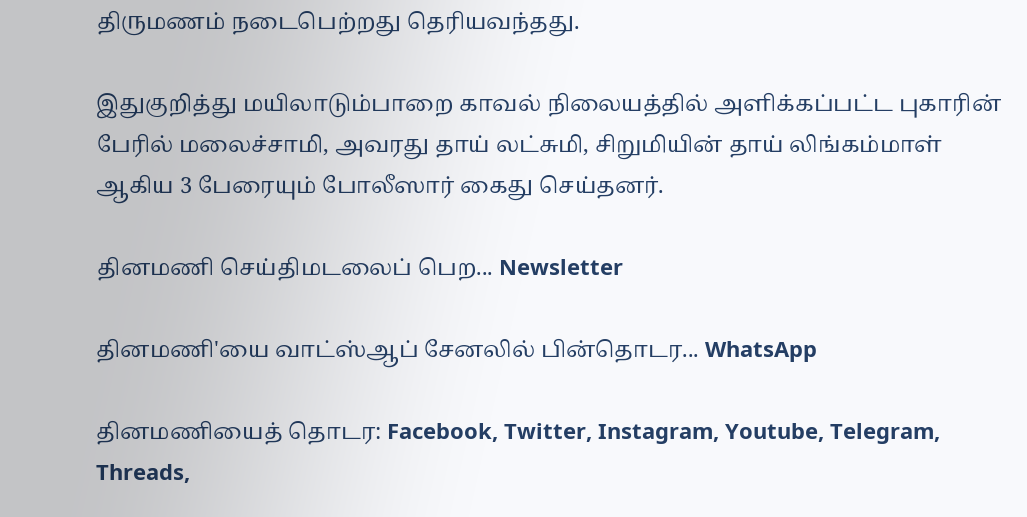திருமணம் நடைபெற்றது தெரியவந்தது.

இதுகுறித்து மயிலாடும்பாறை காவல் நிலையத்தில் அளிக்கப்பட்ட புகாரின் பேரில் மலைச்சாமி, அவரது தாய் லட்சுமி, சிறுமியின் தாய் லிங்கம்மாள் ஆகிய 3 பேரையும் போலீஸார் கைது செய்தனர்.

தினமணி செய்திமடலைப் பெற... Newsletter

தினமணி'யை வாட்ஸ்ஆப் சேனலில் பின்தொடர... WhatsApp

தினமணியைத் தொடர: Facebook, Twitter, Instagram, Youtube, Telegram, Threads,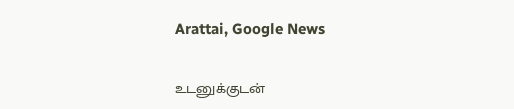Arattai, Google News

உடனுக்குடன்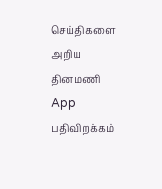செய்திகளை அறிய தினமணி App பதிவிறக்கம்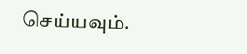செய்யவும்.